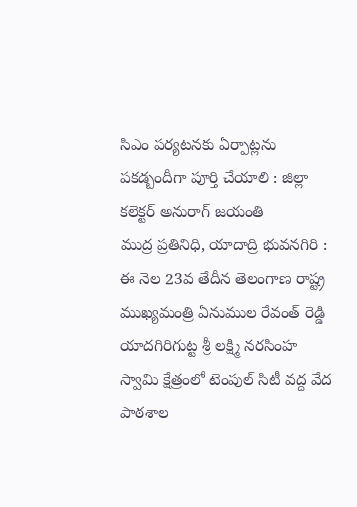సిఎం పర్యటనకు ఏర్పాట్లను పకడ్బందీగా పూర్తి చేయాలి : జిల్లా కలెక్టర్ అనురాగ్ జయంతి
ముద్ర ప్రతినిధి, యాదాద్రి భువనగిరి :
ఈ నెల 23వ తేదీన తెలంగాణ రాష్ట్ర ముఖ్యమంత్రి ఏనుముల రేవంత్ రెడ్డి యాదగిరిగుట్ట శ్రీ లక్ష్మి నరసింహ స్వామి క్షేత్రంలో టెంపుల్ సిటీ వద్ద వేద పాఠశాల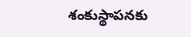శంకుస్థాపనకు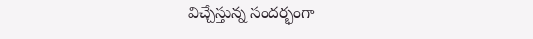విచ్చేస్తున్న సందర్భంగా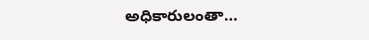అధికారులంతా…